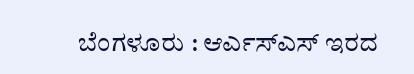ಬೆಂಗಳೂರು : ಆರ್ಎಸ್ಎಸ್ ಇರದ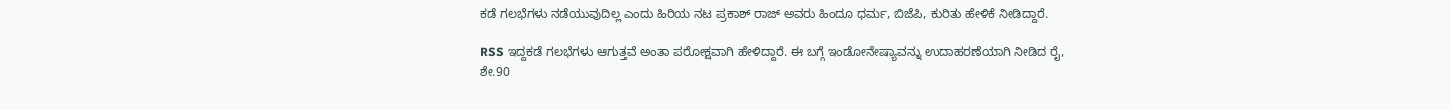ಕಡೆ ಗಲಭೆಗಳು ನಡೆಯುವುದಿಲ್ಲ ಎಂದು ಹಿರಿಯ ನಟ ಪ್ರಕಾಶ್ ರಾಜ್ ಅವರು ಹಿಂದೂ ಧರ್ಮ, ಬಿಜೆಪಿ, ಕುರಿತು ಹೇಳಿಕೆ ನೀಡಿದ್ದಾರೆ.

RSS ಇದ್ದಕಡೆ ಗಲಭೆಗಳು ಆಗುತ್ತವೆ ಅಂತಾ ಪರೋಕ್ಷವಾಗಿ ಹೇಳಿದ್ದಾರೆ. ಈ ಬಗ್ಗೆ ಇಂಡೋನೇಷ್ಯಾವನ್ನು ಉದಾಹರಣೆಯಾಗಿ ನೀಡಿದ ರೈ, ಶೇ.90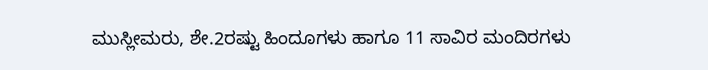ಮುಸ್ಲೀಮರು, ಶೇ.2ರಷ್ಟು ಹಿಂದೂಗಳು ಹಾಗೂ 11 ಸಾವಿರ ಮಂದಿರಗಳು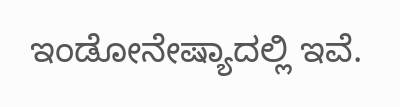ಇಂಡೋನೇಷ್ಯಾದಲ್ಲಿ ಇವೆ.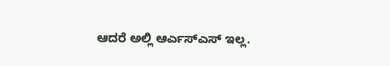ಆದರೆ ಅಲ್ಲಿ ಆರ್ಎಸ್ಎಸ್ ಇಲ್ಲ.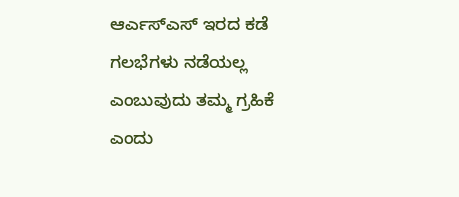ಆರ್ಎಸ್ಎಸ್ ಇರದ ಕಡೆ ಗಲಭೆಗಳು ನಡೆಯಲ್ಲ ಎಂಬುವುದು ತಮ್ಮ ಗ್ರಹಿಕೆ ಎಂದು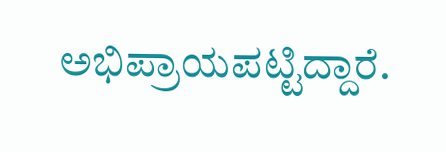ಅಭಿಪ್ರಾಯಪಟ್ಟಿದ್ದಾರೆ.